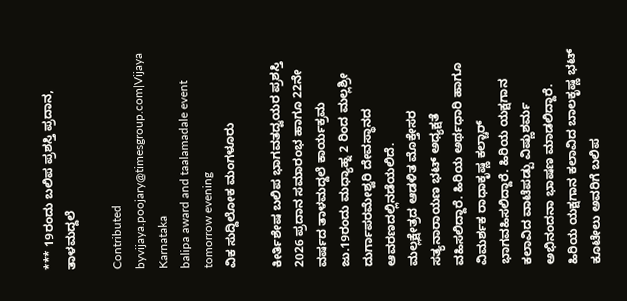*** 19ರಂದು ಬಲಿಪ ಪ್ರಶಸ್ತಿ ಪ್ರದಾನ, ತಾಳಮದ್ದಲೆ

Contributed byvijaya.poojary@timesgroup.com|Vijaya Karnataka
balipa award and taalamadale event tomorrow evening
ವಿಕ ಸುದ್ದಿಲೋಕ ಮಂಗಳೂರು

ಕೀರ್ತಿಶೇಷ ಬಲಿಪ ಭಾಗವತದ್ವಯರ ಪ್ರಶಸ್ತಿ 2026 ಪ್ರದಾನ ಸಮಾರಂಭ ಹಾಗೂ 22ನೇ ವರ್ಷದ ತಾಳಮದ್ದಲೆ ಕಾರ್ಯಕ್ರಮ ಜು.19ರಂದು ಮಧ್ಯಾಹ್ನ 2 ರಿಂದ ಮಲ್ಲಶ್ರೀ ದುರ್ಗಾಪರಮೇಶ್ವರಿ ದೇವಸ್ಥಾನದ ಆವರಣದಲ್ಲಿನಡೆಯಲಿದೆ.
ಮಲ್ಲಕ್ಷೇತ್ರದ ಆಡಳಿತ ಮೊಕ್ತೇಸರ ಸತ್ಯನಾರಾಯಣ ಭಟ್ ಅಧ್ಯಕ್ಷತೆ ವಹಿಸಲಿದ್ದಾರೆ. ಹಿರಿಯ ಅರ್ಥಧಾರಿ ಹಾಗೂ ವಿಮರ್ಶಕ ರಾಧಾಕೃಷ್ಣ ಕಲ್ಚಾರ್ ಭಾಗವಹಿಸಲಿದ್ದಾರೆ. ಹಿರಿಯ ಯಕ್ಷಗಾನ ಕಲಾವಿದ ವಾಟೆಪಡ್ಪು ವಿಷ್ಣುಶರ್ಮ ಅಭಿನಂದನಾ ಭಾಷಣ ಮಾಡಲಿದ್ದಾರೆ. ಹಿರಿಯ ಯಕ್ಷಗಾನ ಕಲಾವಿದ ಬಾಲಕೃಷ್ಣ ಭಟ್ ಕೂಟೇಲು ಅವರಿಗೆ ಬಲಿಪ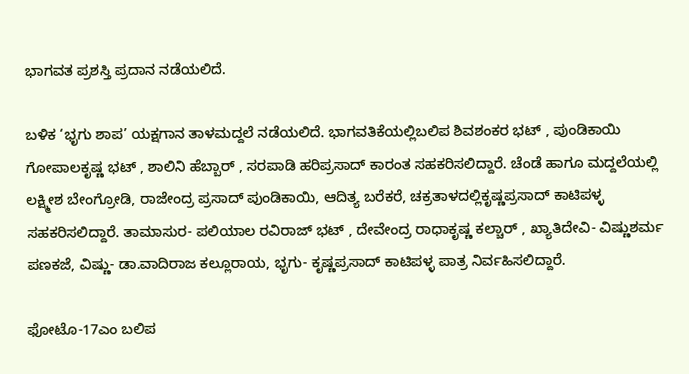ಭಾಗವತ ಪ್ರಶಸ್ತಿ ಪ್ರದಾನ ನಡೆಯಲಿದೆ.

ಬಳಿಕ ‘ಭೃಗು ಶಾಪ’ ಯಕ್ಷಗಾನ ತಾಳಮದ್ದಲೆ ನಡೆಯಲಿದೆ. ಭಾಗವತಿಕೆಯಲ್ಲಿಬಲಿಪ ಶಿವಶಂಕರ ಭಟ್ , ಪುಂಡಿಕಾಯಿ ಗೋಪಾಲಕೃಷ್ಣ ಭಟ್ , ಶಾಲಿನಿ ಹೆಬ್ಬಾರ್ , ಸರಪಾಡಿ ಹರಿಪ್ರಸಾದ್ ಕಾರಂತ ಸಹಕರಿಸಲಿದ್ದಾರೆ. ಚೆಂಡೆ ಹಾಗೂ ಮದ್ದಲೆಯಲ್ಲಿ ಲಕ್ಷ್ಮೀಶ ಬೇಂಗ್ರೋಡಿ, ರಾಜೇಂದ್ರ ಪ್ರಸಾದ್ ಪುಂಡಿಕಾಯಿ, ಆದಿತ್ಯ ಬರೆಕರೆ, ಚಕ್ರತಾಳದಲ್ಲಿಕೃಷ್ಣಪ್ರಸಾದ್ ಕಾಟಿಪಳ್ಳ ಸಹಕರಿಸಲಿದ್ದಾರೆ. ತಾಮಾಸುರ- ಪಲಿಯಾಲ ರವಿರಾಜ್ ಭಟ್ , ದೇವೇಂದ್ರ ರಾಧಾಕೃಷ್ಣ ಕಲ್ಚಾರ್ , ಖ್ಯಾತಿದೇವಿ- ವಿಷ್ಣುಶರ್ಮ ಪಣಕಜೆ, ವಿಷ್ಣು- ಡಾ.ವಾದಿರಾಜ ಕಲ್ಲೂರಾಯ, ಭೃಗು- ಕೃಷ್ಣಪ್ರಸಾದ್ ಕಾಟಿಪಳ್ಳ ಪಾತ್ರ ನಿರ್ವಹಿಸಲಿದ್ದಾರೆ.

ಫೋಟೊ-17ಎಂ ಬಲಿಪ